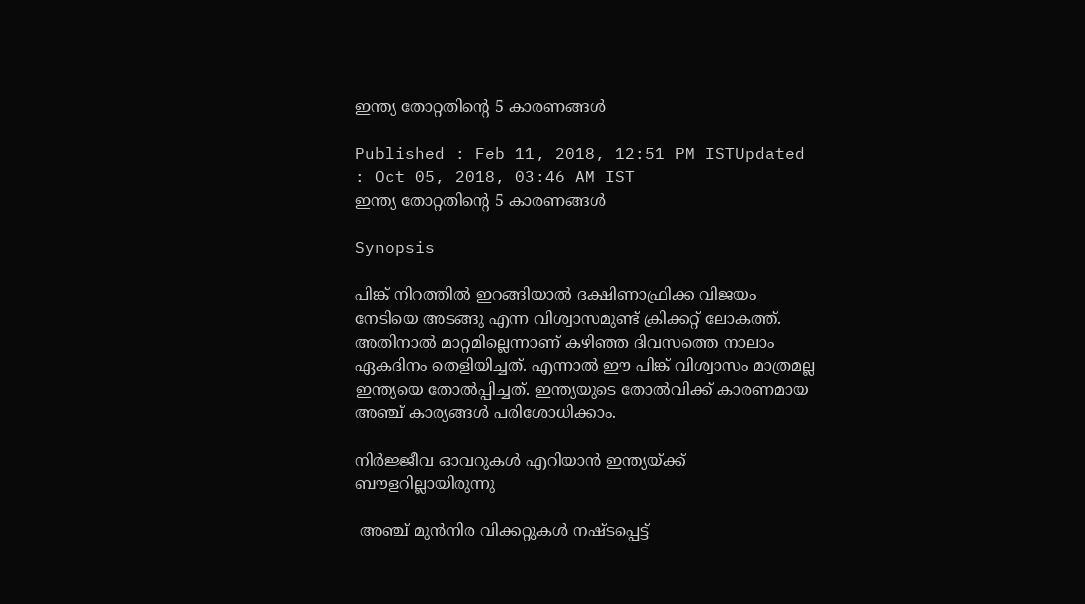ഇന്ത്യ തോറ്റതിന്‍റെ 5 കാരണങ്ങള്‍

Published : Feb 11, 2018, 12:51 PM ISTUpdated : Oct 05, 2018, 03:46 AM IST
ഇന്ത്യ തോറ്റതിന്‍റെ 5 കാരണങ്ങള്‍

Synopsis

പിങ്ക് നിറത്തില്‍ ഇറങ്ങിയാല്‍ ദക്ഷിണാഫ്രിക്ക വിജയം നേടിയെ അടങ്ങു എന്ന വിശ്വാസമുണ്ട് ക്രിക്കറ്റ് ലോകത്ത്. അതിനാല്‍ മാറ്റമില്ലെന്നാണ് കഴിഞ്ഞ ദിവസത്തെ നാലാം ഏകദിനം തെളിയിച്ചത്. എന്നാല്‍ ഈ പിങ്ക് വിശ്വാസം മാത്രമല്ല ഇന്ത്യയെ തോല്‍പ്പിച്ചത്. ഇന്ത്യയുടെ തോല്‍വിക്ക് കാരണമായ അഞ്ച് കാര്യങ്ങള്‍ പരിശോധിക്കാം.

നിര്‍ജ്ജീവ ഓവറുകള്‍ എറിയാന്‍ ഇന്ത്യയ്ക്ക് ബൗളറില്ലായിരുന്നു

 അഞ്ച് മുന്‍നിര വിക്കറ്റുകള്‍ നഷ്ടപ്പെട്ട്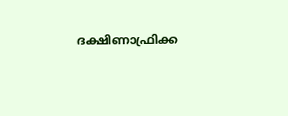ദക്ഷിണാഫ്രിക്ക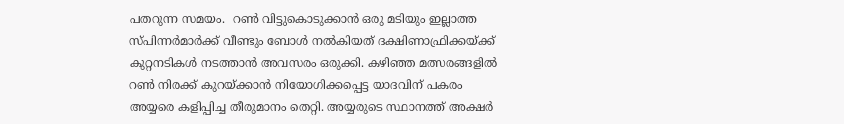പതറുന്ന സമയം.  റണ്‍ വിട്ടുകൊടുക്കാന്‍ ഒരു മടിയും ഇല്ലാത്ത സ്പിന്നര്‍മാര്‍ക്ക് വീണ്ടും ബോള്‍ നല്‍കിയത് ദക്ഷിണാഫ്രിക്കയ്ക്ക് കുറ്റനടികള്‍ നടത്താന്‍ അവസരം ഒരുക്കി. കഴിഞ്ഞ മത്സരങ്ങളില്‍ റണ്‍ നിരക്ക് കുറയ്ക്കാന്‍ നിയോഗിക്കപ്പെട്ട യാദവിന് പകരം അയ്യരെ കളിപ്പിച്ച തീരുമാനം തെറ്റി. അയ്യരുടെ സ്ഥാനത്ത് അക്ഷര്‍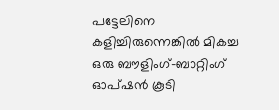പട്ടേലിനെ കളിച്ചിരുന്നെങ്കില്‍ മികച്ച ഒരു ബൗളിംഗ്-ബാറ്റിംഗ് ഓപ്ഷന്‍ കൂടി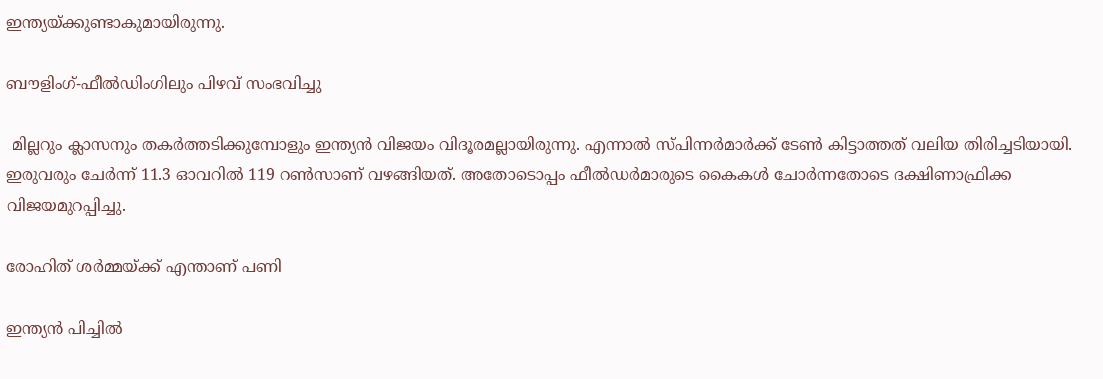ഇന്ത്യയ്ക്കുണ്ടാകുമായിരുന്നു.

ബൗളിംഗ്-ഫീല്‍ഡിംഗിലും പിഴവ് സംഭവിച്ചു

 മില്ലറും ക്ലാസനും തകര്‍ത്തടിക്കുമ്പോളും ഇന്ത്യന്‍ വിജയം വിദൂരമല്ലായിരുന്നു. എന്നാല്‍ സ്പിന്നര്‍മാര്‍ക്ക് ടേണ്‍ കിട്ടാത്തത് വലിയ തിരിച്ചടിയായി. ഇരുവരും ചേര്‍ന്ന് 11.3 ഓവറില്‍ 119 റണ്‍സാണ് വഴങ്ങിയത്. അതോടൊപ്പം ഫീല്‍ഡര്‍മാരുടെ കൈകള്‍ ചോര്‍ന്നതോടെ ദക്ഷിണാഫ്രിക്ക വിജയമുറപ്പിച്ചു.

രോഹിത് ശര്‍മ്മയ്ക്ക് എന്താണ് പണി

ഇന്ത്യന്‍ പിച്ചില്‍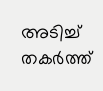അടിച്ച് തകര്‍ത്ത്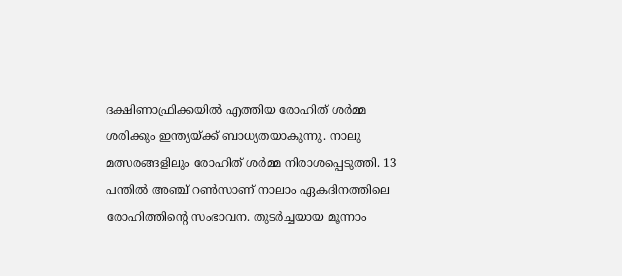ദക്ഷിണാഫ്രിക്കയില്‍ എത്തിയ രോഹിത് ശര്‍മ്മ ശരിക്കും ഇന്ത്യയ്ക്ക് ബാധ്യതയാകുന്നു. നാലു മത്സരങ്ങളിലും രോഹിത് ശര്‍മ്മ നിരാശപ്പെടുത്തി. 13 പന്തില്‍ അഞ്ച് റണ്‍സാണ് നാലാം ഏകദിനത്തിലെ രോഹിത്തിന്റെ സംഭാവന. തുടര്‍ച്ചയായ മൂന്നാം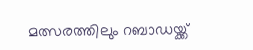മത്സരത്തിലും റബാഡയ്ക്ക്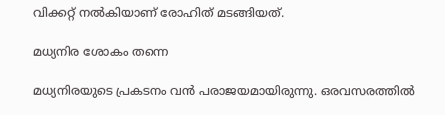വിക്കറ്റ് നല്‍കിയാണ് രോഹിത് മടങ്ങിയത്.

മധ്യനിര ശോകം തന്നെ

മധ്യനിരയുടെ പ്രകടനം വന്‍ പരാജയമായിരുന്നു. ഒരവസരത്തില്‍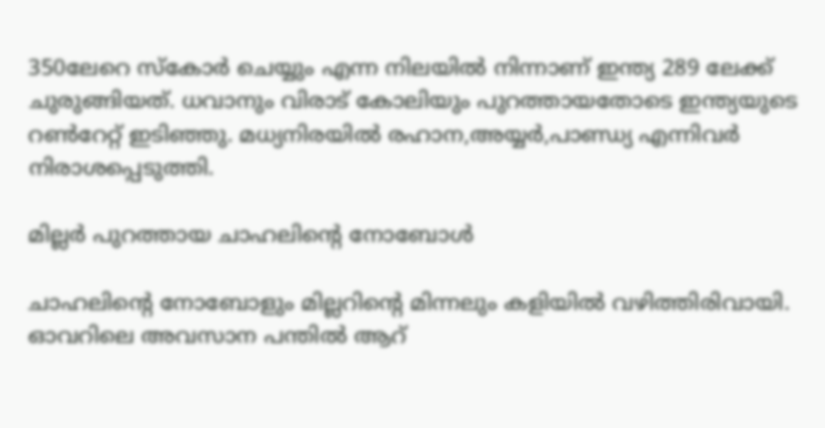350ലേറെ സ്‌കോര്‍ ചെയ്യും എന്ന നിലയില്‍ നിന്നാണ് ഇന്ത്യ 289 ലേക്ക് ചുരുങ്ങിയത്. ധവാനും വിരാട് കോലിയും പുറത്തായതോടെ ഇന്ത്യയുടെ റണ്‍റേറ്റ് ഇടിഞ്ഞു. മധ്യനിരയില്‍ രഹാന,അയ്യര്‍,പാണ്ഡ്യ എന്നിവര്‍ നിരാശപ്പെടുത്തി.

മില്ലര്‍ പുറത്തായ ചാഹലിന്‍റെ നോബോള്‍

ചാഹലിന്‍റെ നോബോളും മില്ലറിന്റെ മിന്നലും കളിയില്‍ വഴിത്തിരിവായി. ഓവറിലെ അവസാന പന്തില്‍ ആറ്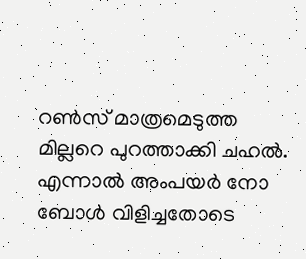റണ്‍സ് മാത്രമെടുത്ത മില്ലറെ പുറത്താക്കി ചഹല്‍. എന്നാല്‍ അംപയര്‍ നോ ബോള്‍ വിളിച്ചതോടെ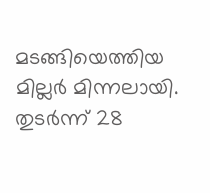മടങ്ങിയെത്തിയ മില്ലര്‍ മിന്നലായി. തുടര്‍ന്ന് 28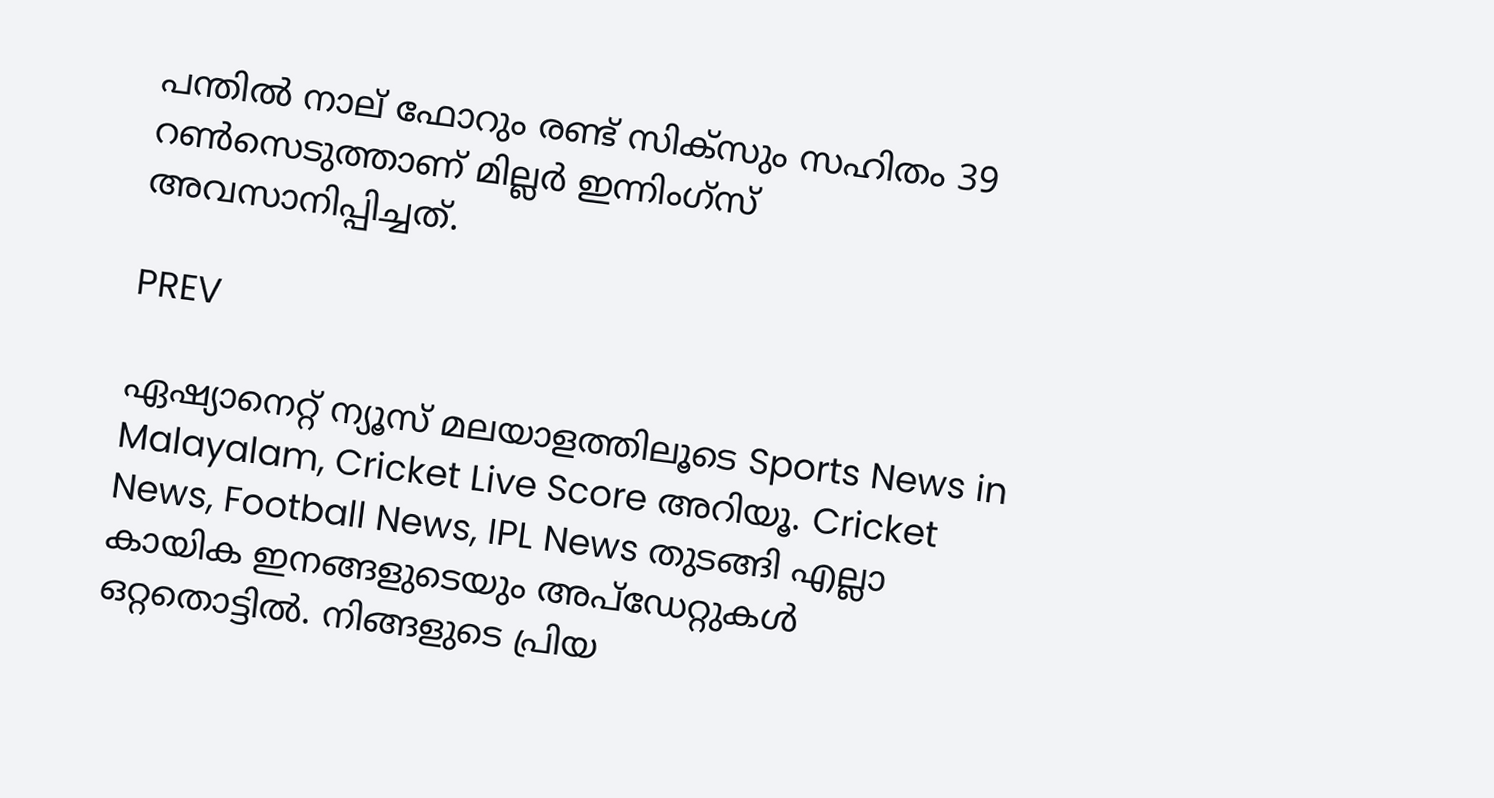പന്തില്‍ നാല് ഫോറും രണ്ട് സിക്‌സും സഹിതം 39 റണ്‍സെടുത്താണ് മില്ലര്‍ ഇന്നിംഗ്‌സ് അവസാനിപ്പിച്ചത്.

PREV

ഏഷ്യാനെറ്റ് ന്യൂസ് മലയാളത്തിലൂടെ Sports News in Malayalam, Cricket Live Score അറിയൂ. Cricket News, Football News, IPL News തുടങ്ങി എല്ലാ കായിക ഇനങ്ങളുടെയും അപ്‌ഡേറ്റുകൾ ഒറ്റതൊട്ടിൽ. നിങ്ങളുടെ പ്രിയ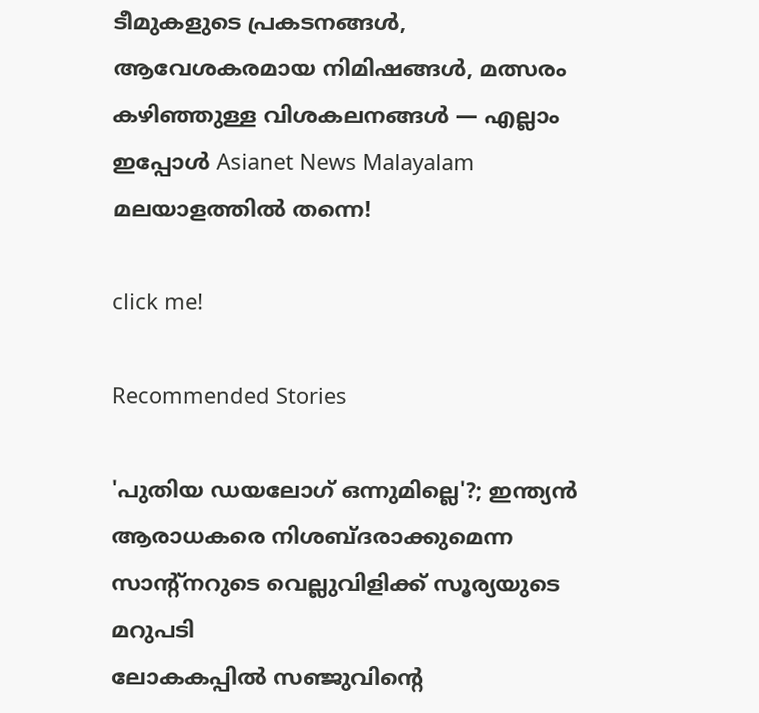ടീമുകളുടെ പ്രകടനങ്ങൾ, ആവേശകരമായ നിമിഷങ്ങൾ, മത്സരം കഴിഞ്ഞുള്ള വിശകലനങ്ങൾ — എല്ലാം ഇപ്പോൾ Asianet News Malayalam മലയാളത്തിൽ തന്നെ!

click me!

Recommended Stories

'പുതിയ ഡയലോഗ് ഒന്നുമില്ലെ'?; ഇന്ത്യൻ ആരാധകരെ നിശബ്ദരാക്കുമെന്ന സാന്‍റ്നറുടെ വെല്ലുവിളിക്ക് സൂര്യയുടെ മറുപടി
ലോകകപ്പില്‍ സഞ്ജുവിന്‍റെ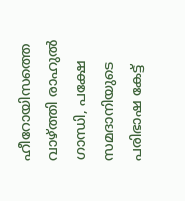ഹീറോയിസത്തെ വാഴ്ത്തി രാഹുല്‍ ഗാന്ധി, പക്ഷേ സമദാനിയുടെ പരിഭാഷ കേട്ട്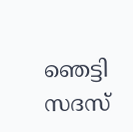ഞെട്ടി സദസ്